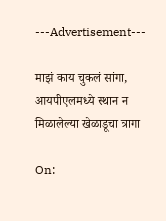---Advertisement---

माझं काय चुकलं सांगा, आयपीएलमध्ये स्थान न मिळालेल्या खेळाडूचा त्रागा

On: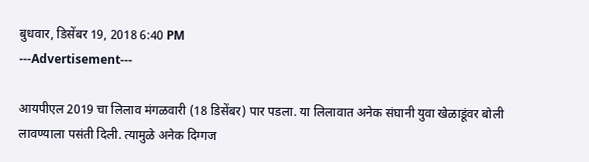बुधवार, डिसेंबर 19, 2018 6:40 PM
---Advertisement---

आयपीएल 2019 चा लिलाव मंगळवारी (18 डिसेंबर) पार पडला. या लिलावात अनेक संघानी युवा खेळाडूंवर बोली लावण्याला पसंती दिली. त्यामुळे अनेक दिग्गज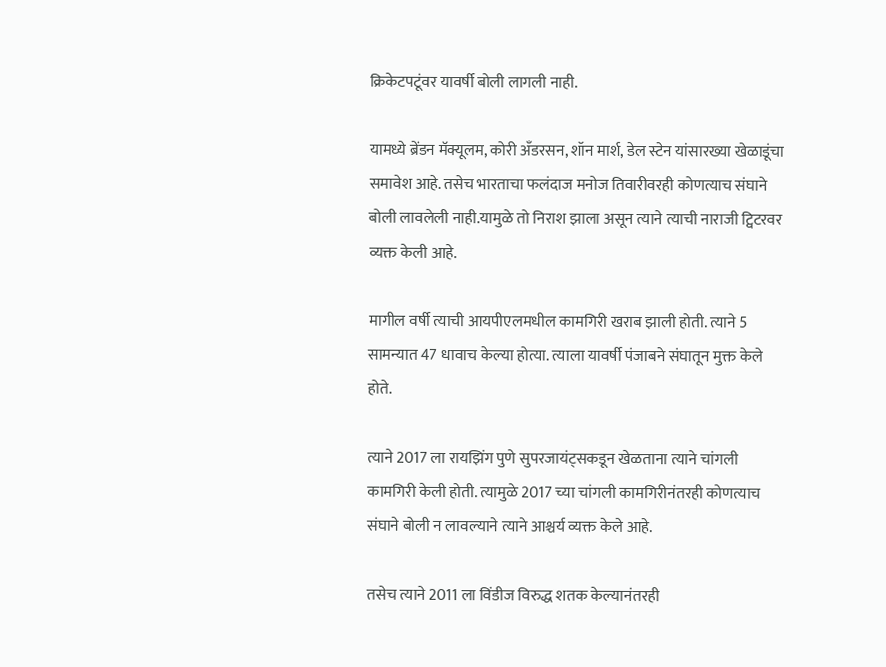क्रिकेटपटूंवर यावर्षी बोली लागली नाही.

यामध्ये ब्रेंडन मॅक्यूलम, कोरी अँडरसन, शॉन मार्श, डेल स्टेन यांसारख्या खेळाडूंचा समावेश आहे. तसेच भारताचा फलंदाज मनोज तिवारीवरही कोणत्याच संघाने बोली लावलेली नाही.यामुळे तो निराश झाला असून त्याने त्याची नाराजी ट्विटरवर व्यक्त केली आहे.

मागील वर्षी त्याची आयपीएलमधील कामगिरी खराब झाली होती. त्याने 5 सामन्यात 47 धावाच केल्या होत्या. त्याला यावर्षी पंजाबने संघातून मुक्त केले होते.

त्याने 2017 ला रायझिंग पुणे सुपरजायंट्सकडून खेळताना त्याने चांगली कामगिरी केली होती. त्यामुळे 2017 च्या चांगली कामगिरीनंतरही कोणत्याच संघाने बोली न लावल्याने त्याने आश्चर्य व्यक्त केले आहे.

तसेच त्याने 2011 ला विंडीज विरुद्ध शतक केल्यानंतरही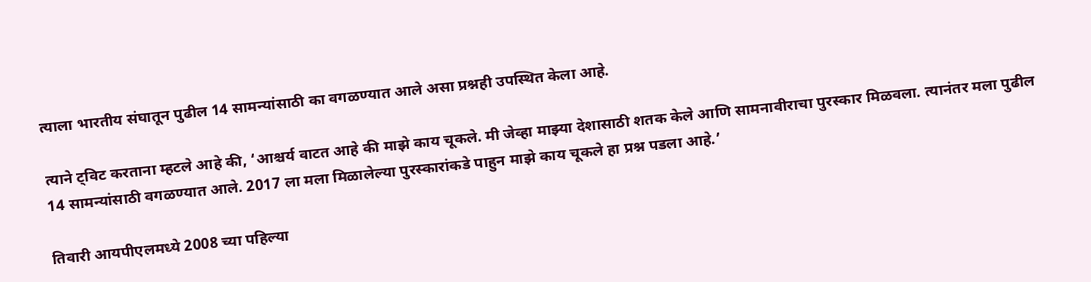त्याला भारतीय संघातून पुढील 14 सामन्यांसाठी का वगळण्यात आले असा प्रश्नही उपस्थित केला आहे.

त्याने ट्विट करताना म्हटले आहे की, ‘आश्चर्य वाटत आहे की माझे काय चूकले. मी जेव्हा माझ्या देशासाठी शतक केले आणि सामनावीराचा पुरस्कार मिळवला. त्यानंतर मला पुढील 14 सामन्यांसाठी वगळण्यात आले. 2017 ला मला मिळालेल्या पुरस्कारांकडे पाहुन माझे काय चूकले हा प्रश्न पडला आहे.’

तिवारी आयपीएलमध्ये 2008 च्या पहिल्या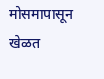मोसमापासून खेळत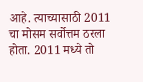आहे. त्याच्यासाठी 2011 चा मोसम सर्वोत्तम ठरला होता. 2011 मध्ये तो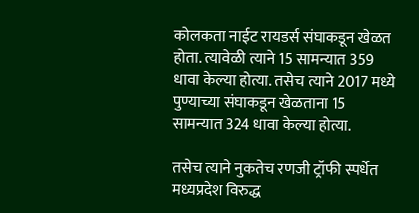कोलकता नाईट रायडर्स संघाकडून खेळत होता. त्यावेळी त्याने 15 सामन्यात 359 धावा केल्या होत्या. तसेच त्याने 2017 मध्ये पुण्याच्या संघाकडून खेळताना 15 सामन्यात 324 धावा केल्या होत्या.

तसेच त्याने नुकतेच रणजी ट्रॉफी स्पर्धेत मध्यप्रदेश विरुद्ध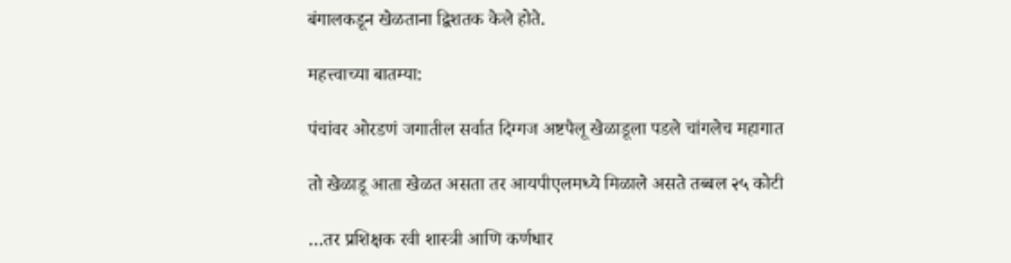बंगालकडून खेळताना द्विशतक केले होते.

महत्त्वाच्या बातम्या:

पंचांवर ओरडणं जगातील सर्वात दिग्गज अष्टपैलू खेळाडूला पडले चांगलेच महागात

तो खेळाडू आता खेळत असता तर आयपीएलमध्ये मिळाले असते तब्बल २५ कोटी

…तर प्रशिक्षक रवी शास्त्री आणि कर्णधार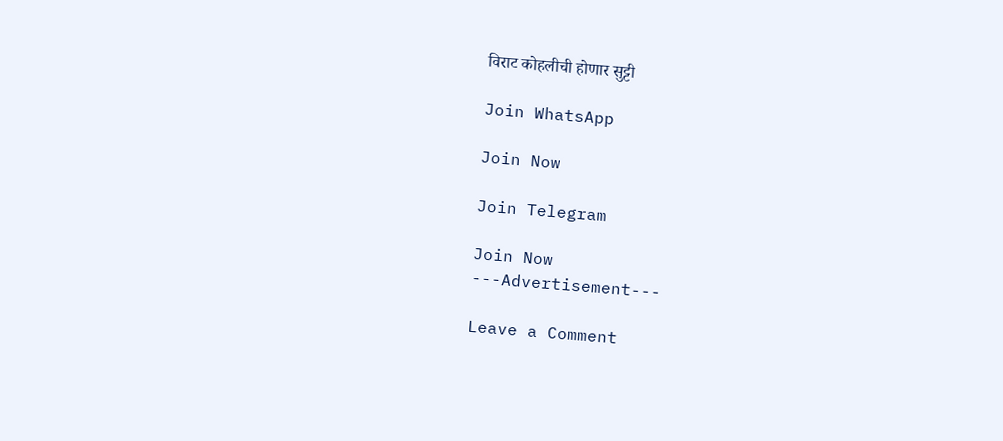विराट कोहलीची होणार सुट्टी

Join WhatsApp

Join Now

Join Telegram

Join Now
---Advertisement---

Leave a Comment